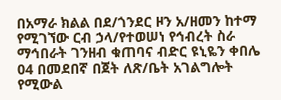በአማራ ክልል በደ/ጎንደር ዞን አ/ዘመን ከተማ የሚገኘው ርብ ኃላ/የተወሠነ የኅብረት ስራ ማኅበራት ገንዘብ ቁጠባና ብድር ዩኒዬን ቀበሌ 04 በመደበኛ በጀት ለጽ/ቤት አገልግሎት የሚውል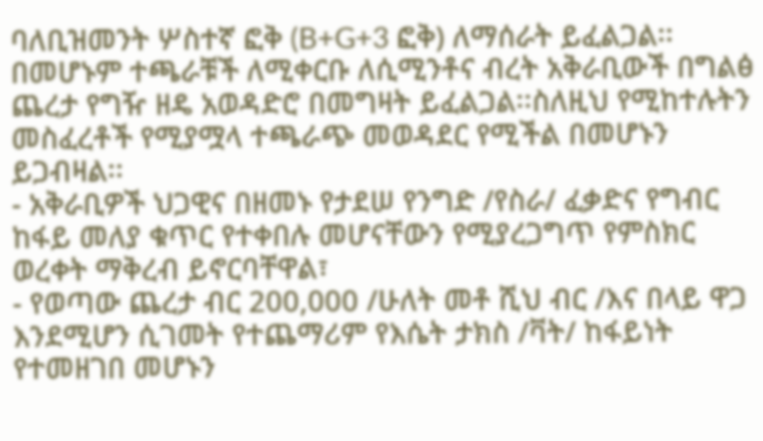ባለቢዝመንት ሦስተኛ ፎቅ (B+G+3 ፎቅ) ለማሰራት ይፈልጋል፡፡ በመሆኑም ተጫራቹች ለሚቀርቡ ለሲሚንቶና ብረት አቅራቢውች በግልፅ ጨረታ የግዥ ዘዴ አወዳድሮ በመግዛት ይፈልጋል፡፡ስለዚህ የሚከተሉትን መስፈረቶች የሚያሟላ ተጫራጭ መወዳደር የሚችል በመሆኑን ይጋብዛል፡፡
- አቅራቢዎች ህጋዊና በዘመኑ የታደሠ የንግድ /የስራ/ ፈቃድና የግብር ከፋይ መለያ ቁጥር የተቀበሉ መሆናቸውን የሚያረጋግጥ የምስክር ወረቀት ማቅረብ ይኖርባቸዋል፣
- የወጣው ጨረታ ብር 200,000 /ሁለት መቶ ሺህ ብር /እና በላይ ዋጋ እንደሚሆን ሲገመት የተጨማሪም የእሴት ታክስ /ቫት/ ከፋይነት የተመዘገበ መሆኑን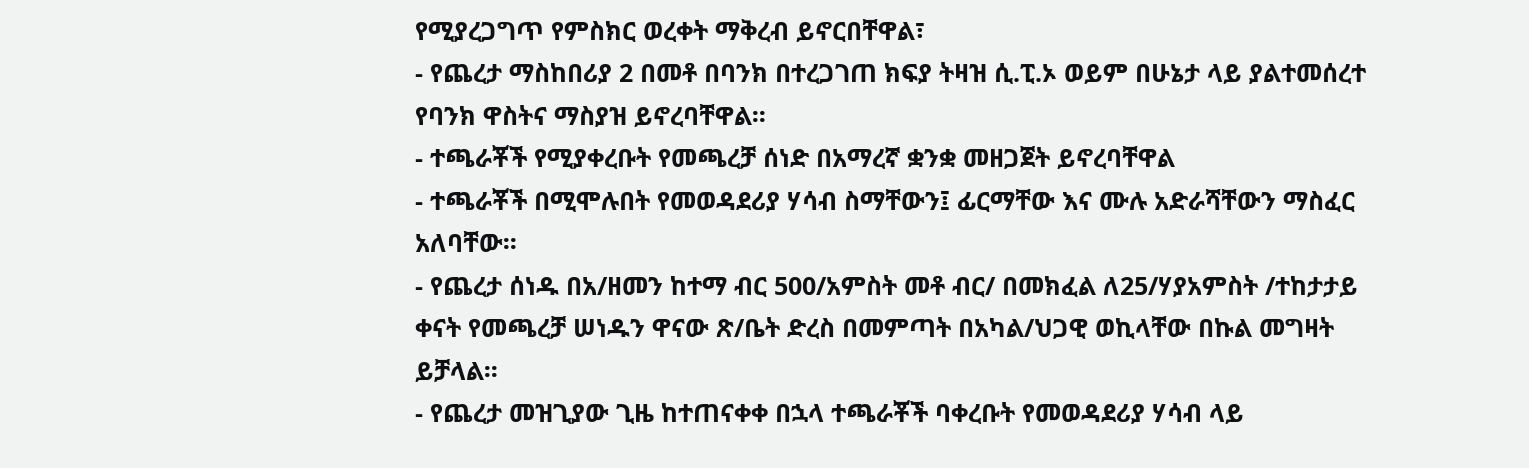የሚያረጋግጥ የምስክር ወረቀት ማቅረብ ይኖርበቸዋል፣
- የጨረታ ማስከበሪያ 2 በመቶ በባንክ በተረጋገጠ ክፍያ ትዛዝ ሲ.ፒ.ኦ ወይም በሁኔታ ላይ ያልተመሰረተ የባንክ ዋስትና ማስያዝ ይኖረባቸዋል፡፡
- ተጫራቾች የሚያቀረቡት የመጫረቻ ሰነድ በአማረኛ ቋንቋ መዘጋጀት ይኖረባቸዋል
- ተጫራቾች በሚሞሉበት የመወዳደሪያ ሃሳብ ስማቸውን፤ ፊርማቸው እና ሙሉ አድራሻቸውን ማስፈር አለባቸው፡፡
- የጨረታ ሰነዱ በአ/ዘመን ከተማ ብር 500/አምስት መቶ ብር/ በመክፈል ለ25/ሃያአምስት /ተከታታይ ቀናት የመጫረቻ ሠነዱን ዋናው ጽ/ቤት ድረስ በመምጣት በአካል/ህጋዊ ወኪላቸው በኩል መግዛት ይቻላል፡፡
- የጨረታ መዝጊያው ጊዜ ከተጠናቀቀ በኋላ ተጫራቾች ባቀረቡት የመወዳደሪያ ሃሳብ ላይ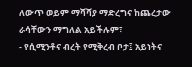ለውጥ ወይም ማሻሻያ ማድረግና ከጨረታው ራሳቸውን ማግለል አይችሉም፣
- የሲሚንቶና ብረት የሚቅረብ ቦታ፤ አይነትና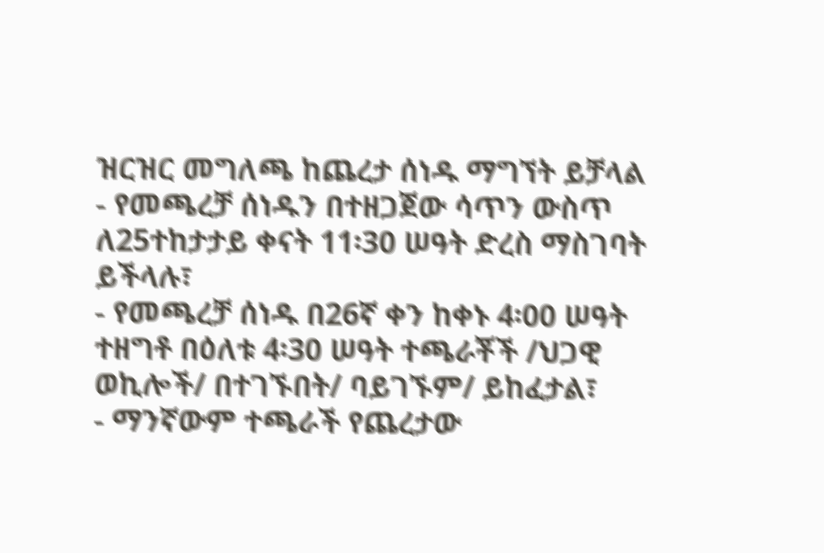ዝርዝር መግለጫ ከጨረታ ሰነዱ ማግኘት ይቻላል
- የመጫረቻ ሰነዱን በተዘጋጀው ሳጥን ውስጥ ለ25ተከታታይ ቀናት 11፡30 ሠዓት ድረስ ማስገባት ይችላሉ፣
- የመጫረቻ ሰነዱ በ26ኛ ቀን ከቀኑ 4፡00 ሠዓት ተዘግቶ በዕለቱ 4፡30 ሠዓት ተጫራቾች /ህጋዊ ወኪሎች/ በተገኙበት/ ባይገኙም/ ይከፈታል፣
- ማንኛውም ተጫራች የጨረታው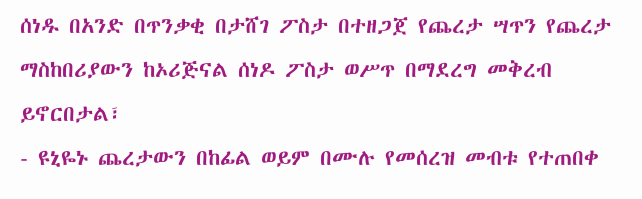ሰነዱ በአንድ በጥንቃቂ በታሸገ ፖስታ በተዘጋጀ የጨረታ ሣጥን የጨረታ ማስከበሪያውን ከኦሪጅናል ሰነዶ ፖስታ ወሥጥ በማደረግ መቅረብ ይኖርበታል፣
- ዩኒዬኑ ጨረታውን በከፊል ወይም በሙሉ የመሰረዝ መብቱ የተጠበቀ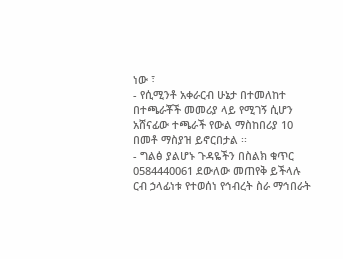ነው ፣
- የሲሚንቶ አቀራርብ ሁኔታ በተመለከተ በተጫራቾች መመሪያ ላይ የሚገኝ ሲሆን አሸናፊው ተጫራች የውል ማስከበሪያ 10 በመቶ ማስያዝ ይኖርበታል ፡፡
- ግልፅ ያልሆኑ ጉዳዬችን በስልክ ቁጥር 0584440061 ደውለው መጠየቅ ይችላሉ
ርብ ኃላፊነቱ የተወሰነ የኅብረት ስራ ማኅበራት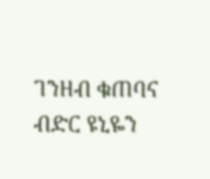ገንዘብ ቁጠባና ብድር ዩኒዬን